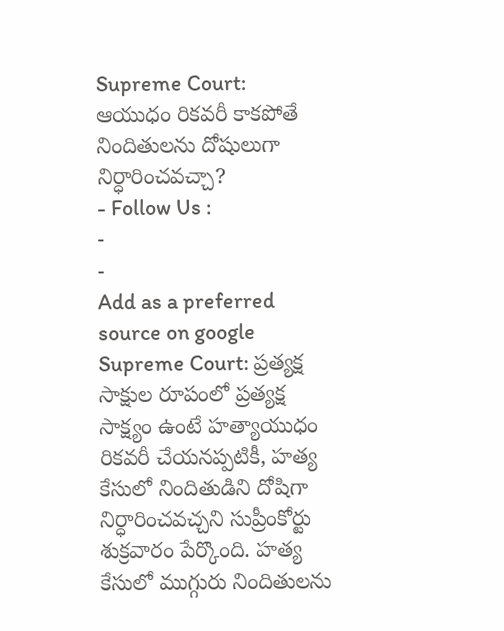Supreme Court: ఆయుధం రికవరీ కాకపోతే నిందితులను దోషులుగా నిర్ధారించవచ్చా?
- Follow Us :
-
-
Add as a preferred
source on google
Supreme Court: ప్రత్యక్ష సాక్షుల రూపంలో ప్రత్యక్ష సాక్ష్యం ఉంటే హత్యాయుధం రికవరీ చేయనప్పటికీ, హత్య కేసులో నిందితుడిని దోషిగా నిర్ధారించవచ్చని సుప్రీంకోర్టు శుక్రవారం పేర్కొంది. హత్య కేసులో ముగ్గురు నిందితులను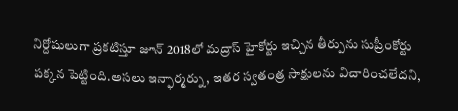నిర్దోషులుగా ప్రకటిస్తూ జూన్ 2018లో మద్రాస్ హైకోర్టు ఇచ్చిన తీర్పును సుప్రీంకోర్టు పక్కన పెట్టింది.అసలు ఇన్ఫార్మర్ను, ఇతర స్వతంత్ర సాక్షులను విచారించలేదని,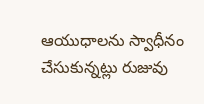ఆయుధాలను స్వాధీనం చేసుకున్నట్లు రుజువు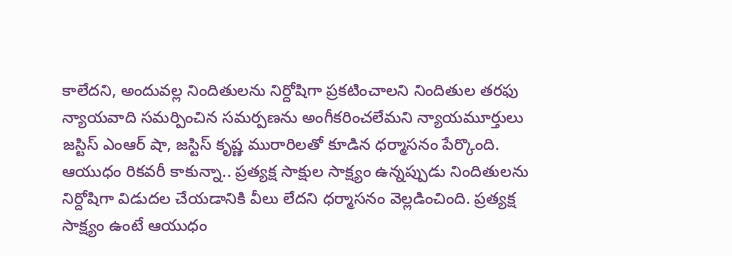కాలేదని, అందువల్ల నిందితులను నిర్దోషిగా ప్రకటించాలని నిందితుల తరఫు న్యాయవాది సమర్పించిన సమర్పణను అంగీకరించలేమని న్యాయమూర్తులు జస్టిస్ ఎంఆర్ షా, జస్టిస్ కృష్ణ మురారిలతో కూడిన ధర్మాసనం పేర్కొంది.
ఆయుధం రికవరీ కాకున్నా.. ప్రత్యక్ష సాక్షుల సాక్ష్యం ఉన్నప్పుడు నిందితులను నిర్దోషిగా విడుదల చేయడానికి వీలు లేదని ధర్మాసనం వెల్లడించింది. ప్రత్యక్ష సాక్ష్యం ఉంటే ఆయుధం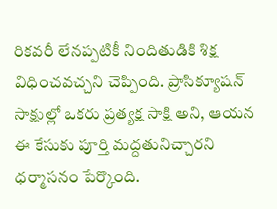రికవరీ లేనప్పటికీ నిందితుడికి శిక్ష విధించవచ్చని చెప్పింది. ప్రాసిక్యూషన్ సాక్షుల్లో ఒకరు ప్రత్యక్ష సాక్షి అని, ఆయన ఈ కేసుకు పూర్తి మద్దతునిచ్చారని ధర్మాసనం పేర్కొంది.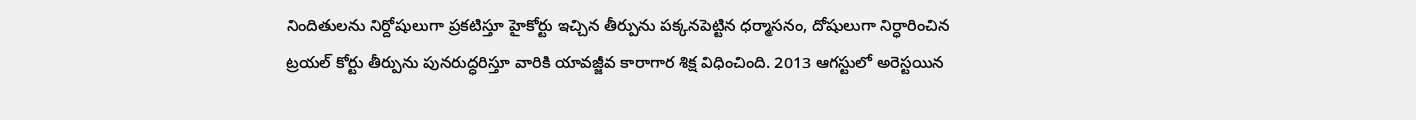నిందితులను నిర్దోషులుగా ప్రకటిస్తూ హైకోర్టు ఇచ్చిన తీర్పును పక్కనపెట్టిన ధర్మాసనం, దోషులుగా నిర్ధారించిన ట్రయల్ కోర్టు తీర్పును పునరుద్ధరిస్తూ వారికి యావజ్జీవ కారాగార శిక్ష విధించింది. 2013 ఆగస్టులో అరెస్టయిన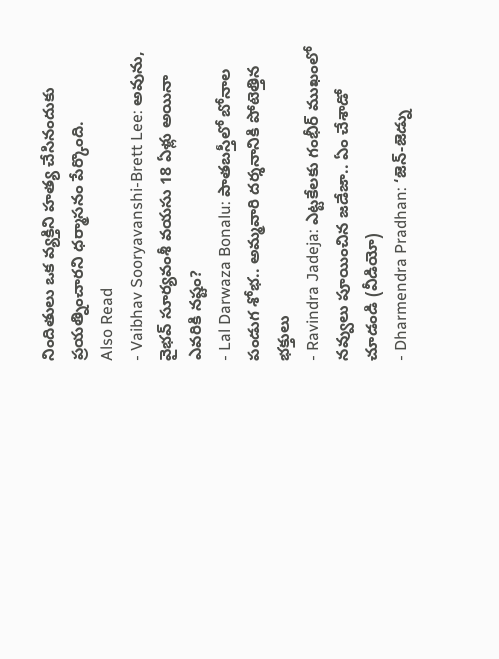నిందితులు ఒక వ్యక్తిని హత్య చేసినందుకు ప్రయత్నించారని ధర్మాసనం పేర్కొంది.
Also Read
- Vaibhav Sooryavanshi-Brett Lee: అవును, వైభవ్ సూర్యవంశీ వయసు 18 ఏళ్లు అయినా ఎవరికి నష్టం?
- Lal Darwaza Bonalu: పాతబస్తీలో బోనాల పండుగ శోభ.. అమ్మవారి దర్శనానికి పోటెత్తిన భక్తులు
- Ravindra Jadeja: ఎట్టకేలకు గంభీర్ ముఖంలో నవ్వులు పూయించిన జడేజా.. ఏం చేశాడో చూడండి (వీడియో)
- Dharmendra Pradhan: ‘జెన్-జెడ్ను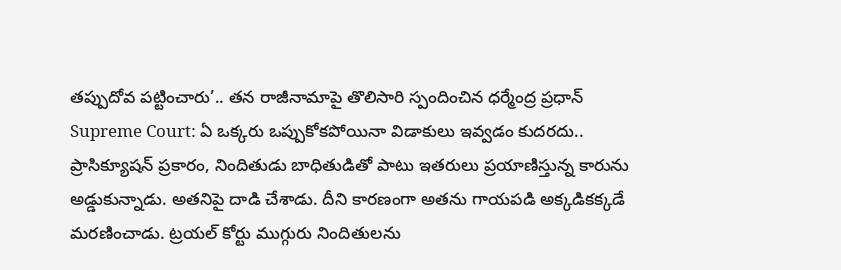తప్పుదోవ పట్టించారు’.. తన రాజీనామాపై తొలిసారి స్పందించిన ధర్మేంద్ర ప్రధాన్
Supreme Court: ఏ ఒక్కరు ఒప్పుకోకపోయినా విడాకులు ఇవ్వడం కుదరదు..
ప్రాసిక్యూషన్ ప్రకారం, నిందితుడు బాధితుడితో పాటు ఇతరులు ప్రయాణిస్తున్న కారును అడ్డుకున్నాడు. అతనిపై దాడి చేశాడు. దీని కారణంగా అతను గాయపడి అక్కడికక్కడే మరణించాడు. ట్రయల్ కోర్టు ముగ్గురు నిందితులను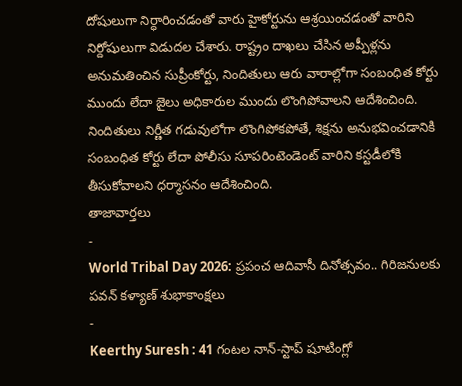దోషులుగా నిర్ధారించడంతో వారు హైకోర్టును ఆశ్రయించడంతో వారిని నిర్దోషులుగా విడుదల చేశారు. రాష్ట్రం దాఖలు చేసిన అప్పీళ్లను అనుమతించిన సుప్రీంకోర్టు, నిందితులు ఆరు వారాల్లోగా సంబంధిత కోర్టు ముందు లేదా జైలు అధికారుల ముందు లొంగిపోవాలని ఆదేశించింది. నిందితులు నిర్ణీత గడువులోగా లొంగిపోకపోతే, శిక్షను అనుభవించడానికి సంబంధిత కోర్టు లేదా పోలీసు సూపరింటెండెంట్ వారిని కస్టడీలోకి తీసుకోవాలని ధర్మాసనం ఆదేశించింది.
తాజావార్తలు
-
World Tribal Day 2026: ప్రపంచ ఆదివాసీ దినోత్సవం.. గిరిజనులకు పవన్ కళ్యాణ్ శుభాకాంక్షలు
-
Keerthy Suresh : 41 గంటల నాన్-స్టాప్ షూటింగ్లో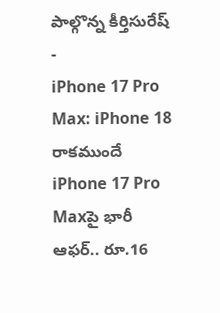పాల్గొన్న కీర్తిసురేష్
-
iPhone 17 Pro Max: iPhone 18 రాకముందే iPhone 17 Pro Maxపై భారీ ఆఫర్.. రూ.16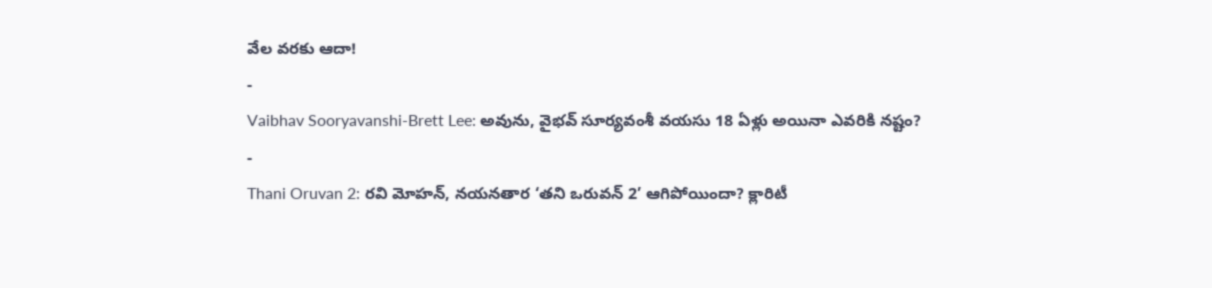వేల వరకు ఆదా!
-
Vaibhav Sooryavanshi-Brett Lee: అవును, వైభవ్ సూర్యవంశీ వయసు 18 ఏళ్లు అయినా ఎవరికి నష్టం?
-
Thani Oruvan 2: రవి మోహన్, నయనతార ‘తని ఒరువన్ 2’ ఆగిపోయిందా? క్లారిటీ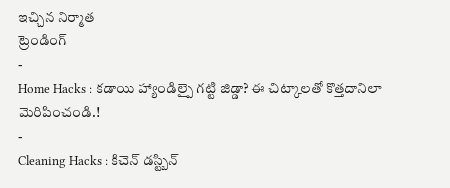ఇచ్చిన నిర్మాత
ట్రెండింగ్
-
Home Hacks : కడాయి హ్యాండిల్పై గట్టి జిడ్డా? ఈ చిట్కాలతో కొత్తదానిలా మెరిపించండి.!
-
Cleaning Hacks : కిచెన్ డస్ట్బిన్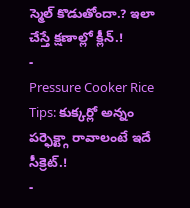స్మెల్ కొడుతోందా.? ఇలా చేస్తే క్షణాల్లో క్లీన్.!
-
Pressure Cooker Rice Tips: కుక్కర్లో అన్నం పర్ఫెక్ట్గా రావాలంటే ఇదే సీక్రెట్.!
-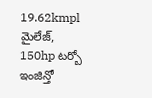19.62kmpl మైలేజ్, 150hp టర్బో ఇంజిన్తో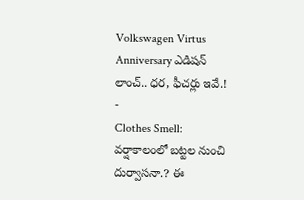Volkswagen Virtus Anniversary ఎడిషన్ లాంచ్.. ధర, ఫీచర్లు ఇవే.!
-
Clothes Smell: వర్షాకాలంలో బట్టల నుంచి దుర్వాసనా.? ఈ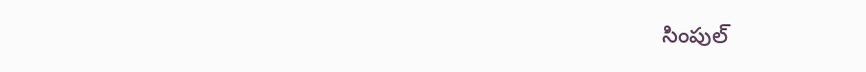సింపుల్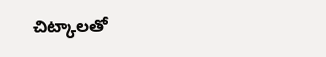చిట్కాలతో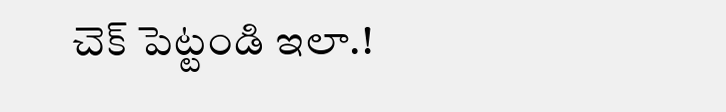చెక్ పెట్టండి ఇలా.!